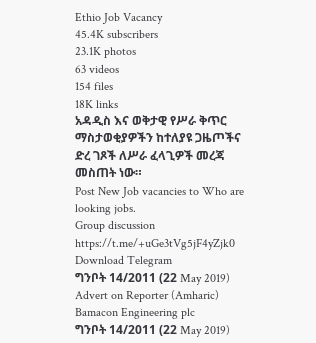Ethio Job Vacancy
45.4K subscribers
23.1K photos
63 videos
154 files
18K links
አዳዲስ እና ወቅታዊ የሥራ ቅጥር ማስታወቂያዎችን ከተለያዩ ጋዜጦችና ድረ ገጾች ለሥራ ፈላጊዎች መረጃ መስጠት ነው።
Post New Job vacancies to Who are looking jobs.
Group discussion https://t.me/+uGe3tVg5jF4yZjk0
Download Telegram
ግንቦት 14/2011 (22 May 2019)
Advert on Reporter (Amharic)
Bamacon Engineering plc
ግንቦት 14/2011 (22 May 2019)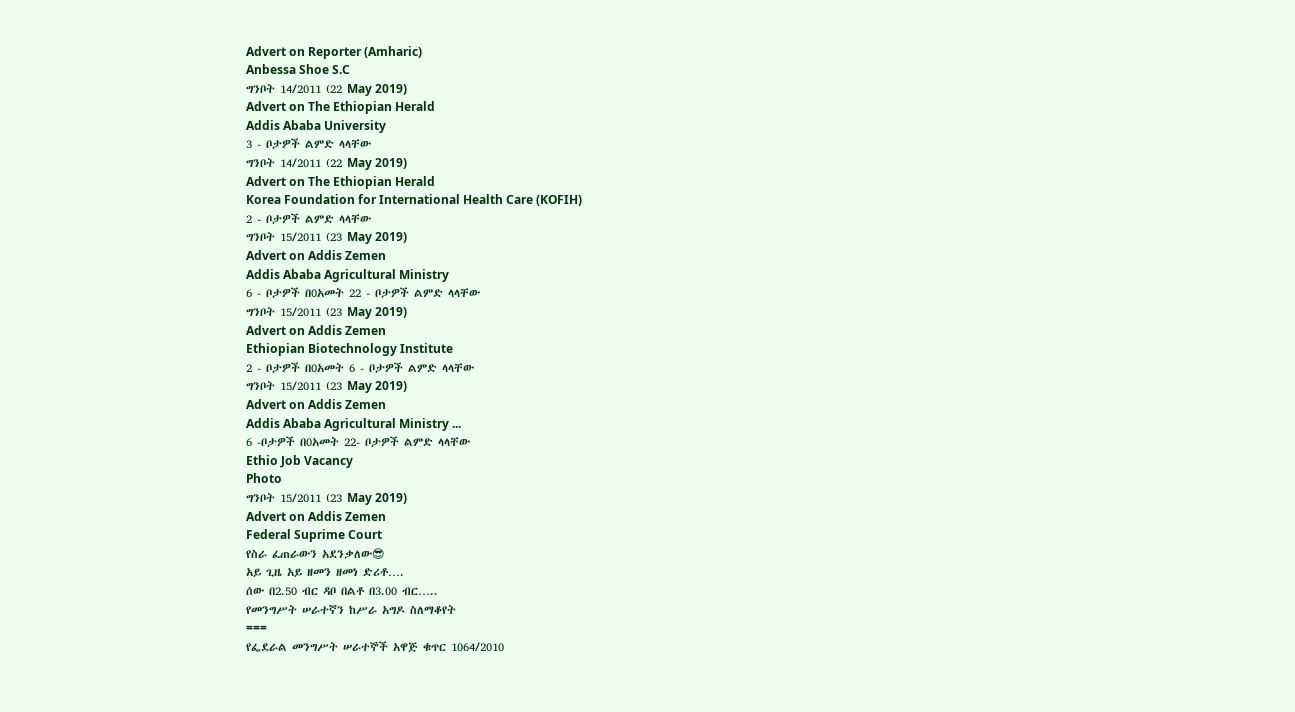Advert on Reporter (Amharic)
Anbessa Shoe S.C
ግንቦት 14/2011 (22 May 2019)
Advert on The Ethiopian Herald
Addis Ababa University
3 - ቦታዎች ልምድ ላላቸው
ግንቦት 14/2011 (22 May 2019)
Advert on The Ethiopian Herald
Korea Foundation for International Health Care (KOFIH)
2 - ቦታዎች ልምድ ላላቸው
ግንቦት 15/2011 (23 May 2019)
Advert on Addis Zemen
Addis Ababa Agricultural Ministry
6 - ቦታዎች በ0አመት 22 - ቦታዎች ልምድ ላላቸው
ግንቦት 15/2011 (23 May 2019)
Advert on Addis Zemen
Ethiopian Biotechnology Institute
2 - ቦታዎች በ0አመት 6 - ቦታዎች ልምድ ላላቸው
ግንቦት 15/2011 (23 May 2019)
Advert on Addis Zemen
Addis Ababa Agricultural Ministry ...
6 -ቦታዎች በ0አመት 22- ቦታዎች ልምድ ላላቸው
Ethio Job Vacancy
Photo
ግንቦት 15/2011 (23 May 2019)
Advert on Addis Zemen
Federal Suprime Court
የስራ ፈጠራውን አደንቃለው😎
አይ ጊዜ አይ ዘመን ዘመነ ድሪቶ….
ሰው በ2.50 ብር ዳቦ በልቶ በ3.00 ብር…..
የመንግሥት ሠራተኛን ከሥራ አግዶ ስለማቆየት
===
የፌደራል መንግሥት ሠራተኞች አዋጅ ቁጥር 1064/2010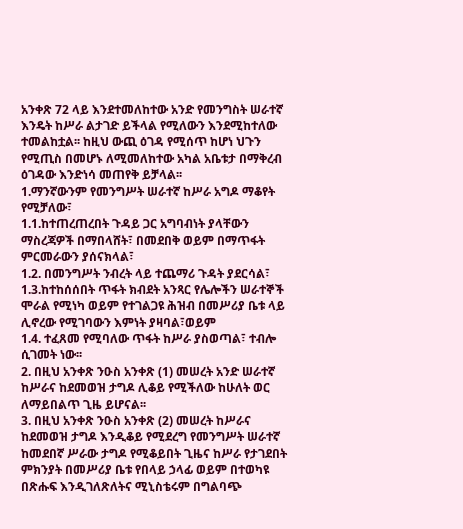አንቀጽ 72 ላይ እንደተመለከተው አንድ የመንግስት ሠራተኛ
እንዴት ከሥራ ልታገድ ይችላል የሚለውን እንደሚከተለው
ተመልከቷል፡፡ ከዚህ ውጪ ዕገዳ የሚሰጥ ከሆነ ህጉን
የሚጢስ በመሆኑ ለሚመለከተው አካል አቤቱታ በማቅረብ
ዕገዳው እንድነሳ መጠየቅ ይቻላል፡፡
1.ማንኛውንም የመንግሥት ሠራተኛ ከሥራ አግዶ ማቆየት
የሚቻለው፣
1.1.ከተጠረጠረበት ጉዳይ ጋር አግባብነት ያላቸውን
ማስረጃዎች በማበላሸት፣ በመደበቅ ወይም በማጥፋት
ምርመራውን ያሰናክላል፣
1.2. በመንግሥት ንብረት ላይ ተጨማሪ ጉዳት ያደርሳል፣
1.3.ከተከሰሰበት ጥፋት ክብደት አንጻር የሌሎችን ሠራተኞች
ሞራል የሚነካ ወይም የተገልጋዩ ሕዝብ በመሥሪያ ቤቱ ላይ
ሊኖረው የሚገባውን እምነት ያዛባል፣ወይም
1.4. ተፈጸመ የሚባለው ጥፋት ከሥራ ያስወጣል፣ ተብሎ
ሲገመት ነው፡፡
2. በዚህ አንቀጽ ንዑስ አንቀጽ (1) መሠረት አንድ ሠራተኛ
ከሥራና ከደመወዝ ታግዶ ሊቆይ የሚችለው ከሁለት ወር
ለማይበልጥ ጊዜ ይሆናል፡፡
3. በዚህ አንቀጽ ንዑስ አንቀጽ (2) መሠረት ከሥራና
ከደመወዝ ታግዶ እንዲቆይ የሚደረግ የመንግሥት ሠራተኛ
ከመደበኛ ሥራው ታግዶ የሚቆይበት ጊዜና ከሥራ የታገደበት
ምክንያት በመሥሪያ ቤቱ የበላይ ኃላፊ ወይም በተወካዩ
በጽሑፍ እንዲገለጽለትና ሚኒስቴሩም በግልባጭ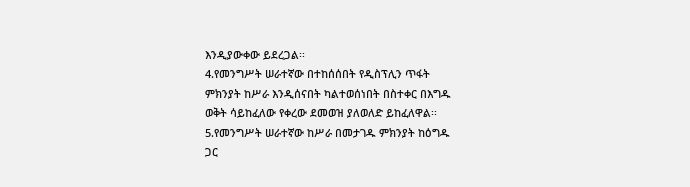እንዲያውቀው ይደረጋል፡፡
4.የመንግሥት ሠራተኛው በተከሰሰበት የዲስፕሊን ጥፋት
ምክንያት ከሥራ እንዲሰናበት ካልተወሰነበት በስተቀር በእግዱ
ወቅት ሳይከፈለው የቀረው ደመወዝ ያለወለድ ይከፈለዋል፡፡
5.የመንግሥት ሠራተኛው ከሥራ በመታገዱ ምክንያት ከዕግዱ
ጋር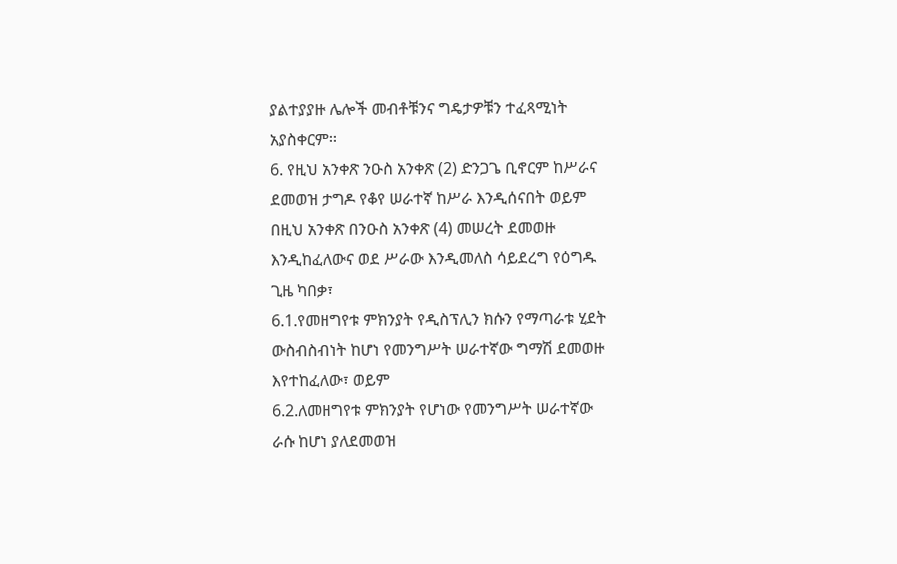ያልተያያዙ ሌሎች መብቶቹንና ግዴታዎቹን ተፈጻሚነት
አያስቀርም፡፡
6. የዚህ አንቀጽ ንዑስ አንቀጽ (2) ድንጋጌ ቢኖርም ከሥራና
ደመወዝ ታግዶ የቆየ ሠራተኛ ከሥራ እንዲሰናበት ወይም
በዚህ አንቀጽ በንዑስ አንቀጽ (4) መሠረት ደመወዙ
እንዲከፈለውና ወደ ሥራው እንዲመለስ ሳይደረግ የዕግዱ
ጊዜ ካበቃ፣
6.1.የመዘግየቱ ምክንያት የዲስፕሊን ክሱን የማጣራቱ ሂደት
ውስብስብነት ከሆነ የመንግሥት ሠራተኛው ግማሽ ደመወዙ
እየተከፈለው፣ ወይም
6.2.ለመዘግየቱ ምክንያት የሆነው የመንግሥት ሠራተኛው
ራሱ ከሆነ ያለደመወዝ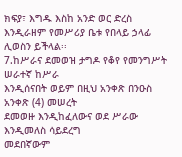ክፍያ፣ እግዱ እስከ አንድ ወር ድረስ
እንዲራዘም የመሥሪያ ቤቱ የበላይ ኃላፊ ሊወስን ይችላል፡፡
7.ከሥራና ደመወዝ ታግዶ የቆየ የመንግሥት ሠራተኛ ከሥራ
እንዲሰናበት ወይም በዚህ አንቀጽ በንዑስ አንቀጽ (4) መሠረት
ደመወዙ እንዲከፈለውና ወደ ሥራው እንዲመለስ ሳይደረግ
መደበኛውም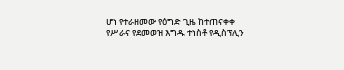ሆነ የተራዘመው የዕግድ ጊዜ ከተጠናቀቀ
የሥራና የደመወዝ እግዱ ተነስቶ የዲስፕሊን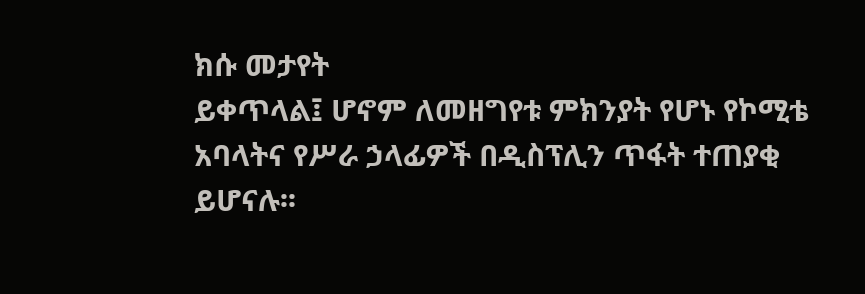ክሱ መታየት
ይቀጥላል፤ ሆኖም ለመዘግየቱ ምክንያት የሆኑ የኮሚቴ
አባላትና የሥራ ኃላፊዎች በዲስፕሊን ጥፋት ተጠያቂ
ይሆናሉ፡፡